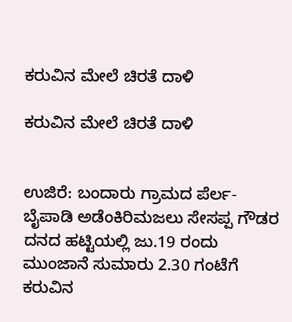ಕರುವಿನ ಮೇಲೆ ಚಿರತೆ ದಾಳಿ

ಕರುವಿನ ಮೇಲೆ ಚಿರತೆ ದಾಳಿ


ಉಜಿರೆ: ಬಂದಾರು ಗ್ರಾಮದ ಪೆರ್ಲ-ಬೈಪಾಡಿ ಅಡೆಂಕಿರಿಮಜಲು ಸೇಸಪ್ಪ ಗೌಡರ ದನದ ಹಟ್ಟಿಯಲ್ಲಿ ಜು.19 ರಂದು ಮುಂಜಾನೆ ಸುಮಾರು 2.30 ಗಂಟೆಗೆ ಕರುವಿನ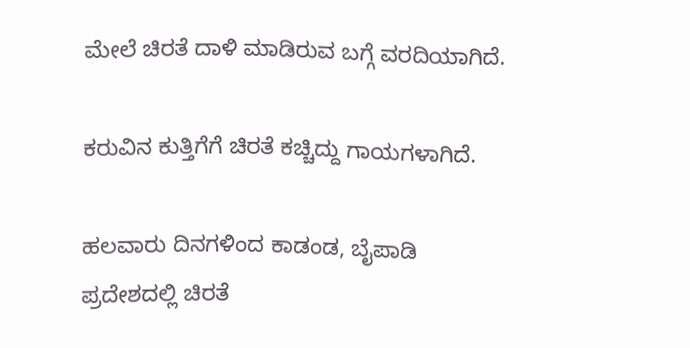ಮೇಲೆ ಚಿರತೆ ದಾಳಿ ಮಾಡಿರುವ ಬಗ್ಗೆ ವರದಿಯಾಗಿದೆ.

ಕರುವಿನ ಕುತ್ತಿಗೆಗೆ ಚಿರತೆ ಕಚ್ಚಿದ್ದು ಗಾಯಗಳಾಗಿದೆ.

ಹಲವಾರು ದಿನಗಳಿಂದ ಕಾಡಂಡ, ಬೈಪಾಡಿ ಪ್ರದೇಶದಲ್ಲಿ ಚಿರತೆ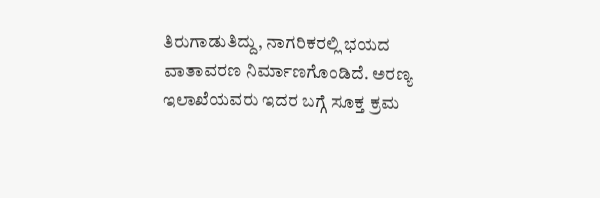ತಿರುಗಾಡುತಿದ್ದು, ನಾಗರಿಕರಲ್ಲಿ ಭಯದ ವಾತಾವರಣ ನಿರ್ಮಾಣಗೊಂಡಿದೆ. ಅರಣ್ಯ ಇಲಾಖೆಯವರು ಇದರ ಬಗ್ಗೆ ಸೂಕ್ತ ಕ್ರಮ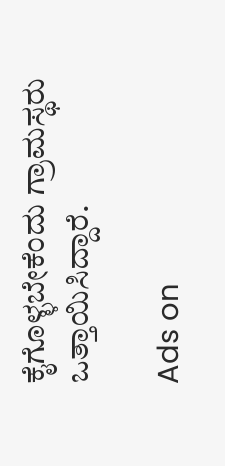ಕೈಗೊಳ್ಳಬೇಕೆಂದು ಗ್ರಾಮಸ್ಥರು ಒತ್ತಾಯಿಸಿದ್ದಾರೆ.

Ads on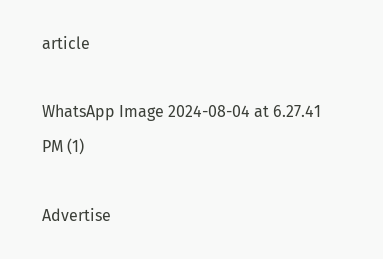article

WhatsApp Image 2024-08-04 at 6.27.41 PM (1)

Advertise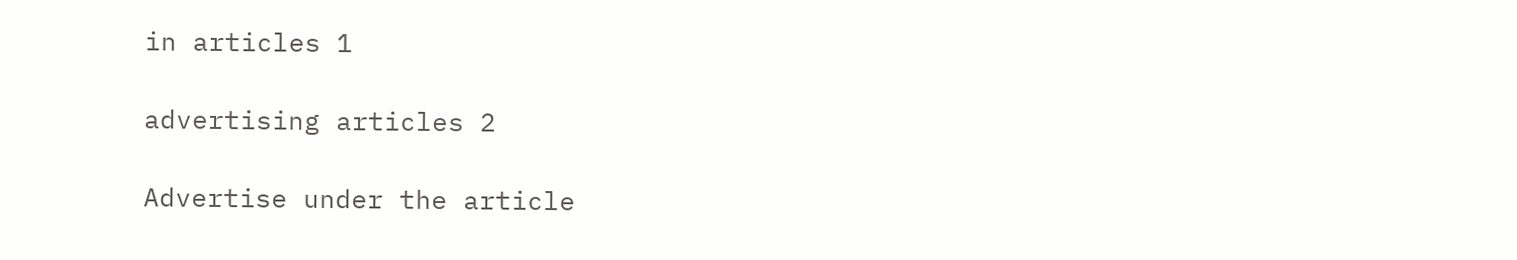in articles 1

advertising articles 2

Advertise under the article